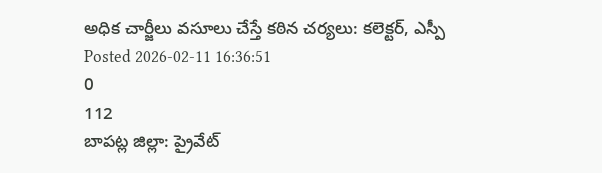అధిక చార్జీలు వసూలు చేస్తే కఠిన చర్యలు: కలెక్టర్, ఎస్పీ
Posted 2026-02-11 16:36:51
0
112
బాపట్ల జిల్లా: ప్రైవేట్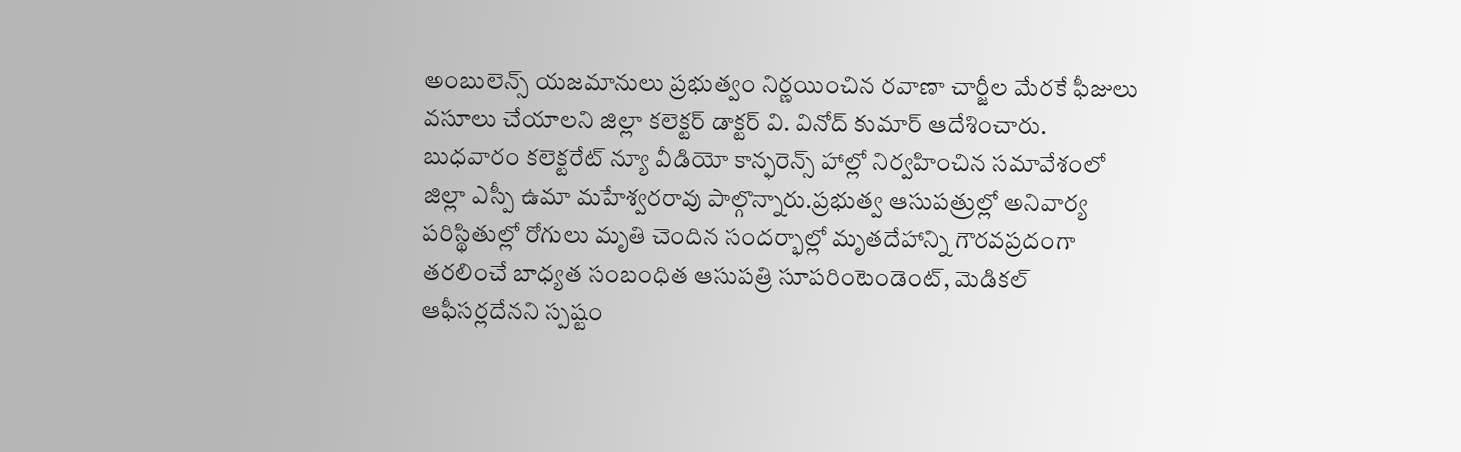అంబులెన్స్ యజమానులు ప్రభుత్వం నిర్ణయించిన రవాణా చార్జీల మేరకే ఫీజులు వసూలు చేయాలని జిల్లా కలెక్టర్ డాక్టర్ వి. వినోద్ కుమార్ ఆదేశించారు. బుధవారం కలెక్టరేట్ న్యూ వీడియో కాన్ఫరెన్స్ హాల్లో నిర్వహించిన సమావేశంలో జిల్లా ఎస్పీ ఉమా మహేశ్వరరావు పాల్గొన్నారు.ప్రభుత్వ ఆసుపత్రుల్లో అనివార్య పరిస్థితుల్లో రోగులు మృతి చెందిన సందర్భాల్లో మృతదేహాన్ని గౌరవప్రదంగా తరలించే బాధ్యత సంబంధిత ఆసుపత్రి సూపరింటెండెంట్, మెడికల్ ఆఫీసర్లదేనని స్పష్టం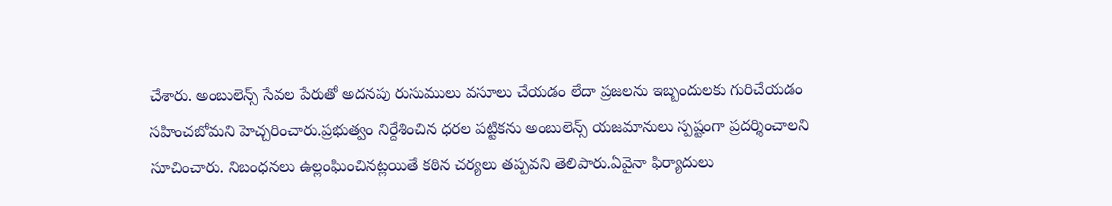చేశారు. అంబులెన్స్ సేవల పేరుతో అదనపు రుసుములు వసూలు చేయడం లేదా ప్రజలను ఇబ్బందులకు గురిచేయడం సహించబోమని హెచ్చరించారు.ప్రభుత్వం నిర్దేశించిన ధరల పట్టికను అంబులెన్స్ యజమానులు స్పష్టంగా ప్రదర్శించాలని సూచించారు. నిబంధనలు ఉల్లంఘించినట్లయితే కఠిన చర్యలు తప్పవని తెలిపారు.ఏవైనా ఫిర్యాదులు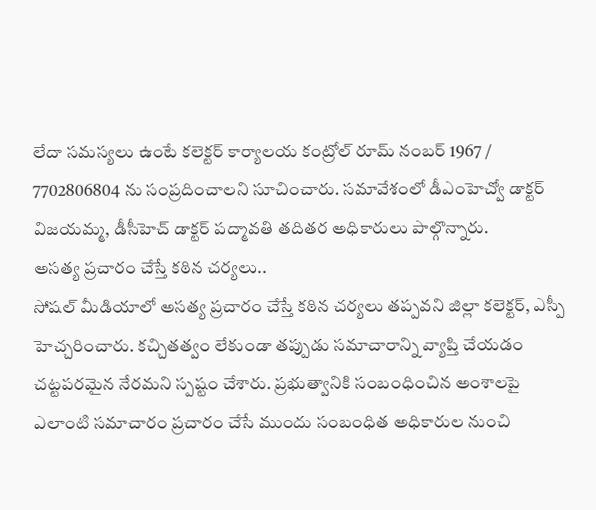లేదా సమస్యలు ఉంటే కలెక్టర్ కార్యాలయ కంట్రోల్ రూమ్ నంబర్ 1967 / 7702806804 ను సంప్రదించాలని సూచించారు. సమావేశంలో డీఎంహెచ్వో డాక్టర్ విజయమ్మ, డీసీహెచ్ డాక్టర్ పద్మావతి తదితర అధికారులు పాల్గొన్నారు.
అసత్య ప్రచారం చేస్తే కఠిన చర్యలు..
సోషల్ మీడియాలో అసత్య ప్రచారం చేస్తే కఠిన చర్యలు తప్పవని జిల్లా కలెక్టర్, ఎస్పీ హెచ్చరించారు. కచ్చితత్వం లేకుండా తప్పుడు సమాచారాన్ని వ్యాప్తి చేయడం చట్టపరమైన నేరమని స్పష్టం చేశారు. ప్రభుత్వానికి సంబంధించిన అంశాలపై ఎలాంటి సమాచారం ప్రచారం చేసే ముందు సంబంధిత అధికారుల నుంచి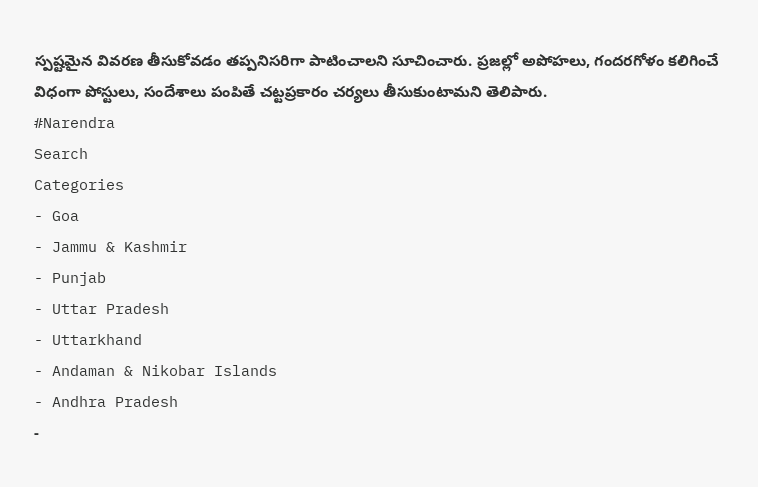స్పష్టమైన వివరణ తీసుకోవడం తప్పనిసరిగా పాటించాలని సూచించారు. ప్రజల్లో అపోహలు, గందరగోళం కలిగించే విధంగా పోస్టులు, సందేశాలు పంపితే చట్టప్రకారం చర్యలు తీసుకుంటామని తెలిపారు.
#Narendra
Search
Categories
- Goa
- Jammu & Kashmir
- Punjab
- Uttar Pradesh
- Uttarkhand
- Andaman & Nikobar Islands
- Andhra Pradesh
-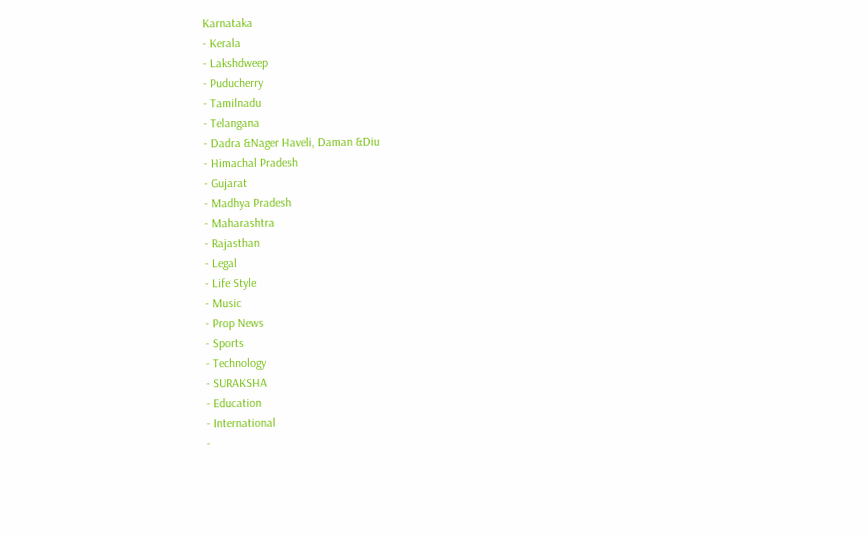Karnataka
- Kerala
- Lakshdweep
- Puducherry
- Tamilnadu
- Telangana
- Dadra &Nager Haveli, Daman &Diu
- Himachal Pradesh
- Gujarat
- Madhya Pradesh
- Maharashtra
- Rajasthan
- Legal
- Life Style
- Music
- Prop News
- Sports
- Technology
- SURAKSHA
- Education
- International
-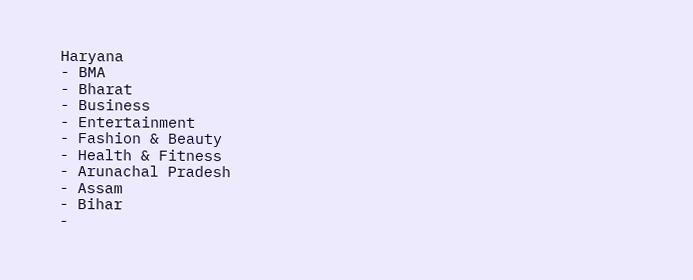Haryana
- BMA
- Bharat
- Business
- Entertainment
- Fashion & Beauty
- Health & Fitness
- Arunachal Pradesh
- Assam
- Bihar
-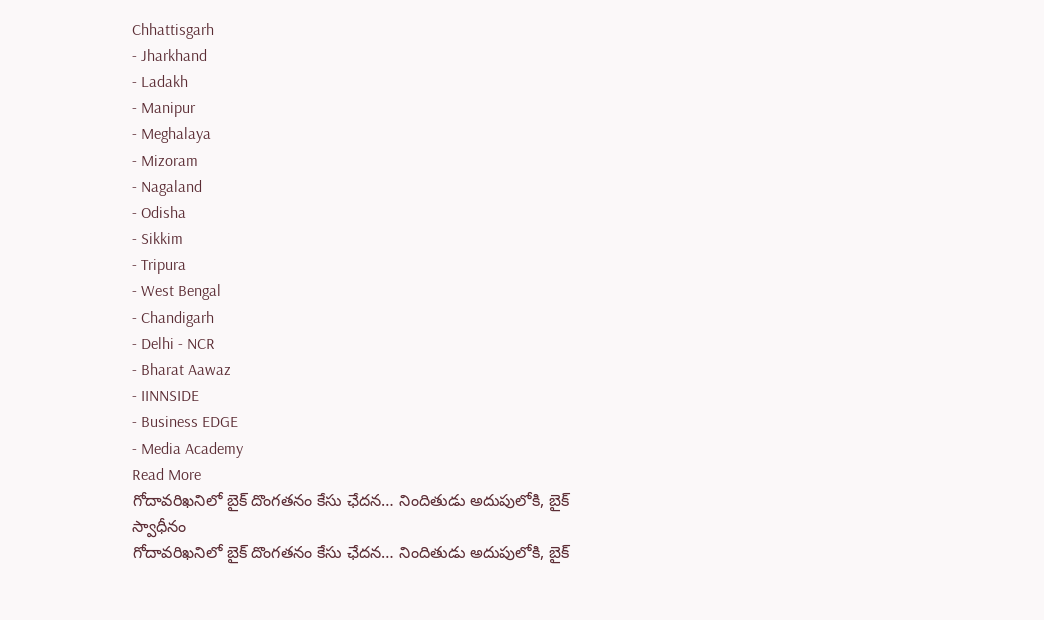Chhattisgarh
- Jharkhand
- Ladakh
- Manipur
- Meghalaya
- Mizoram
- Nagaland
- Odisha
- Sikkim
- Tripura
- West Bengal
- Chandigarh
- Delhi - NCR
- Bharat Aawaz
- IINNSIDE
- Business EDGE
- Media Academy
Read More
గోదావరిఖనిలో బైక్ దొంగతనం కేసు ఛేదన… నిందితుడు అదుపులోకి, బైక్ స్వాధీనం
గోదావరిఖనిలో బైక్ దొంగతనం కేసు ఛేదన… నిందితుడు అదుపులోకి, బైక్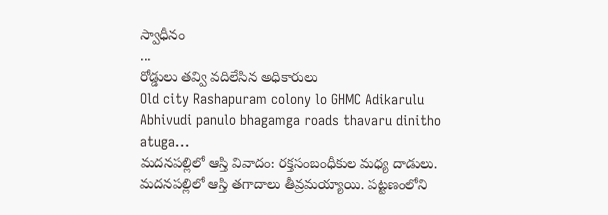స్వాధీనం
...
రోడ్డులు తవ్వి వదిలేసిన అధికారులు
Old city Rashapuram colony lo GHMC Adikarulu Abhivudi panulo bhagamga roads thavaru dinitho atuga...
మదనపల్లిలో ఆస్తి వివాదం: రక్తసంబంధీకుల మధ్య దాడులు.
మదనపల్లిలో ఆస్తి తగాదాలు తీవ్రమయ్యాయి. పట్టణంలోని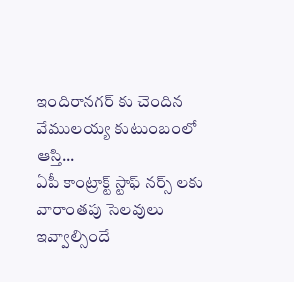ఇందిరానగర్ కు చెందిన వేములయ్య కుటుంబంలో ఆస్తి...
ఏపీ కాంట్రాక్ట్ స్టాఫ్ నర్స్ లకు వారాంతపు సెలవులు ఇవ్వాల్సిందే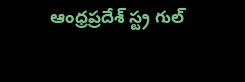ఆంధ్రప్రదేశ్ స్ట్ర గుల్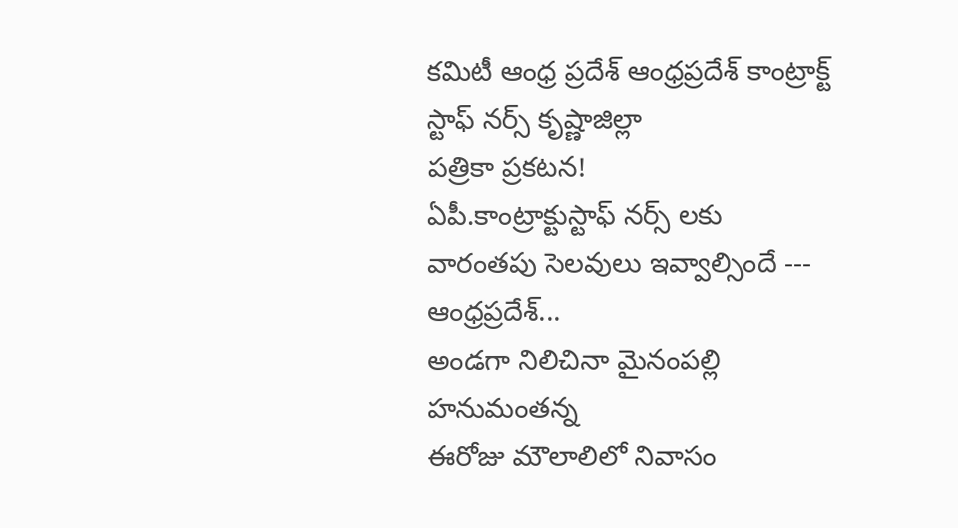కమిటీ ఆంధ్ర ప్రదేశ్ ఆంధ్రప్రదేశ్ కాంట్రాక్ట్ స్టాఫ్ నర్స్ కృష్ణాజిల్లా
పత్రికా ప్రకటన!
ఏపీ.కాంట్రాక్టుస్టాఫ్ నర్స్ లకు
వారంతపు సెలవులు ఇవ్వాల్సిందే ---
ఆంధ్రప్రదేశ్...
అండగా నిలిచినా మైనంపల్లి హనుమంతన్న
ఈరోజు మౌలాలిలో నివాసం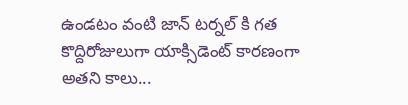ఉండటం వంటి జాన్ టర్నల్ కి గత కొద్దిరోజులుగా యాక్సిడెంట్ కారణంగా అతని కాలు...